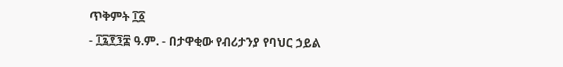ጥቅምት ፲፩
- ፲፯፻፺፰ ዓ.ም. - በታዋቂው የብሪታንያ የባህር ኃይል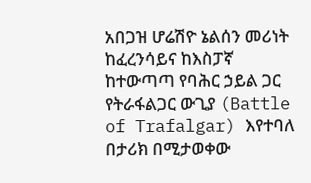አበጋዝ ሆሬሽዮ ኔልሰን መሪነት ከፈረንሳይና ከእስፓኛ ከተውጣጣ የባሕር ኃይል ጋር የትራፋልጋር ውጊያ (Battle of Trafalgar) እየተባለ በታሪክ በሚታወቀው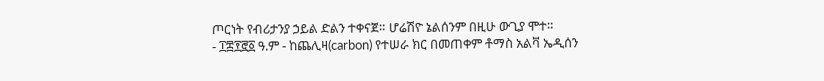ጦርነት የብሪታንያ ኃይል ድልን ተቀናጀ። ሆሬሽዮ ኔልሰንም በዚሁ ውጊያ ሞተ።
- ፲፰፻፸፩ ዓ.ም - ከጨሊዛ(carbon) የተሠራ ክር በመጠቀም ቶማስ አልቫ ኤዲሰን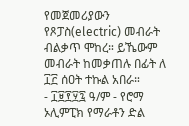የመጀመሪያውን የጾፓስ(electric) መብራት ብልቃጥ ሞከረ። ይኼውም መብራት ከመቃጠሉ በፊት ለ ፲፫ ሰዐት ተኩል አበራ።
- ፲፱፻፶፯ ዓ/ም - የሮማ ኦሊምፒክ የማራቶን ድል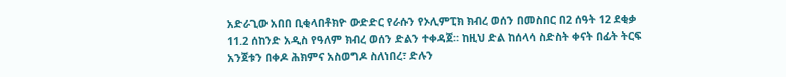አድራጊው አበበ ቢቂላበቶክዮ ውድድር የራሱን የኦሊምፒክ ክብረ ወሰን በመስበር በ2 ሰዓት 12 ደቂቃ 11.2 ሰከንድ አዲስ የዓለም ክብረ ወሰን ድልን ተቀዳጀ። ከዚህ ድል ከሰላሳ ስድስት ቀናት በፊት ትርፍ አንጀቱን በቀዶ ሕክምና አስወግዶ ስለነበረ፣ ድሉን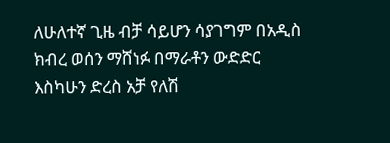ለሁለተኛ ጊዜ ብቻ ሳይሆን ሳያገግም በአዲስ ክብረ ወሰን ማሸነፉ በማራቶን ውድድር እስካሁን ድረስ አቻ የለሽ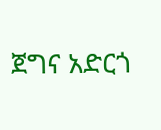ጀግና አድርጎ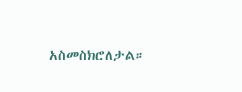አስመስክሮለታል።